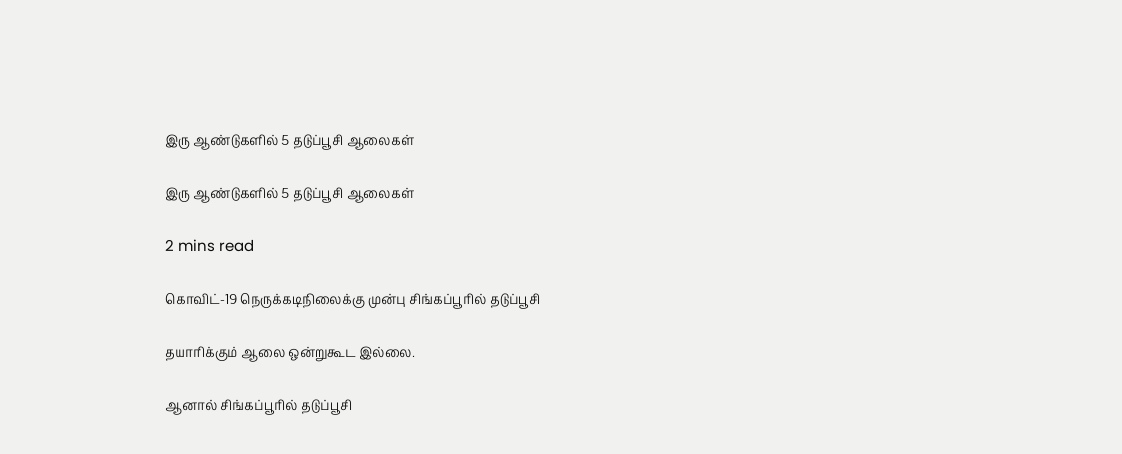இரு ஆண்டுகளில் 5 தடுப்பூசி ஆலைகள்

இரு ஆண்டுகளில் 5 தடுப்பூசி ஆலைகள்

2 mins read

கொவிட்-19 நெருக்கடிநிலைக்கு முன்பு சிங்கப்பூரில் தடுப்பூசி

தயாரிக்கும் ஆலை ஒன்றுகூட இல்லை.

ஆனால் சிங்கப்பூரில் தடுப்பூசி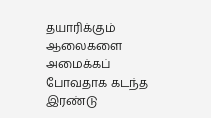தயாரிக்கும் ஆலைகளை அமைக்கப் போவதாக கடந்த இரண்டு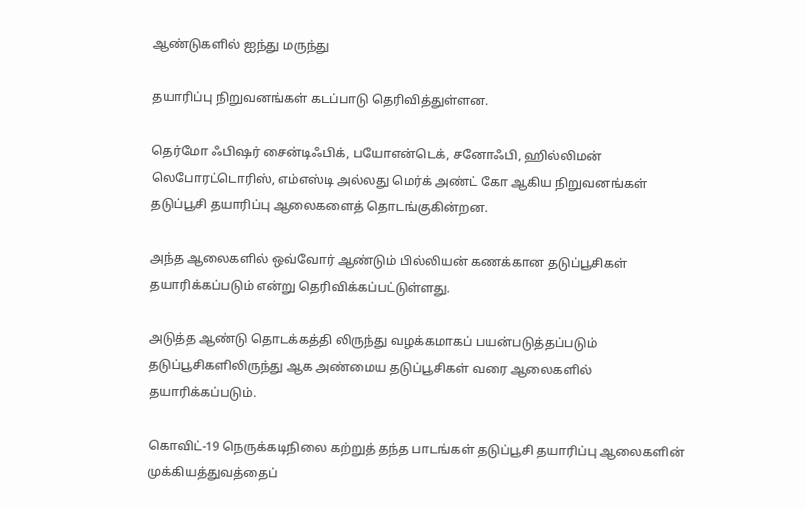ஆண்டுகளில் ஐந்து மருந்து

தயாரிப்பு நிறுவனங்கள் கடப்பாடு தெரிவித்துள்ளன.

தெர்மோ ஃபிஷர் சைன்டிஃபிக், பயோஎன்டெக், சனோஃபி, ஹில்லிமன் லெபோரட்டொரிஸ், எம்எஸ்டி அல்லது மெர்க் அண்ட் கோ ஆகிய நிறுவனங்கள் தடுப்பூசி தயாரிப்பு ஆலைகளைத் தொடங்குகின்றன.

அந்த ஆலைகளில் ஒவ்வோர் ஆண்டும் பில்லியன் கணக்கான தடுப்பூசிகள் தயாரிக்கப்படும் என்று தெரிவிக்கப்பட்டுள்ளது.

அடுத்த ஆண்டு தொடக்கத்தி லிருந்து வழக்கமாகப் பயன்படுத்தப்படும் தடுப்பூசிகளிலிருந்து ஆக அண்மைய தடுப்பூசிகள் வரை ஆலைகளில் தயாரிக்கப்படும்.

கொவிட்-19 நெருக்கடிநிலை கற்றுத் தந்த பாடங்கள் தடுப்பூசி தயாரிப்பு ஆலைகளின் முக்கியத்துவத்தைப்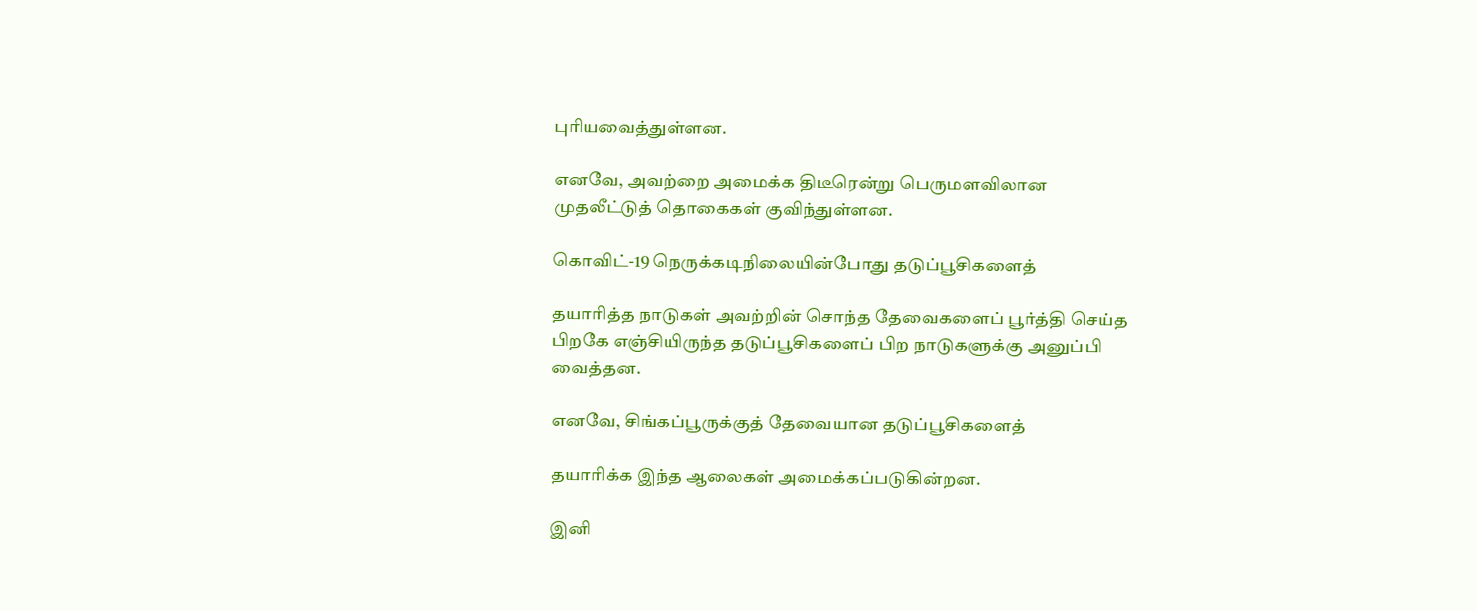புரியவைத்துள்ளன.

எனவே, அவற்றை அமைக்க திடீரென்று பெருமளவிலான முதலீட்டுத் தொகைகள் குவிந்துள்ளன.

கொவிட்-19 நெருக்கடிநிலையின்போது தடுப்பூசிகளைத்

தயாரித்த நாடுகள் அவற்றின் சொந்த தேவைகளைப் பூர்த்தி செய்த பிறகே எஞ்சியிருந்த தடுப்பூசிகளைப் பிற நாடுகளுக்கு அனுப்பி வைத்தன.

எனவே, சிங்கப்பூருக்குத் தேவையான தடுப்பூசிகளைத்

தயாரிக்க இந்த ஆலைகள் அமைக்கப்படுகின்றன.

இனி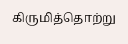கிருமித்தொற்று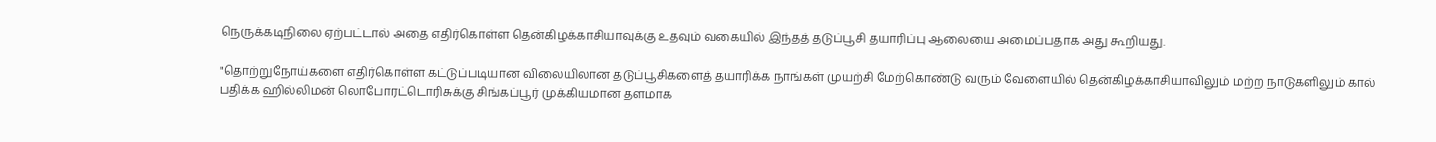நெருக்கடிநிலை ஏற்பட்டால் அதை எதிர்கொள்ள தென்கிழக்காசியாவுக்கு உதவும் வகையில் இந்தத் தடுப்பூசி தயாரிப்பு ஆலையை அமைப்பதாக அது கூறியது.

"தொற்றுநோய்களை எதிர்கொள்ள கட்டுப்படியான விலையிலான தடுப்பூசிகளைத் தயாரிக்க நாங்கள் முயற்சி மேற்கொண்டு வரும் வேளையில் தென்கிழக்காசியாவிலும் மற்ற நாடுகளிலும் கால் பதிக்க ஹில்லிமன் லொபோரட்டொரிசுக்கு சிங்கப்பூர் முக்கியமான தளமாக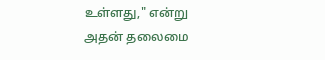உள்ளது," என்று அதன் தலைமை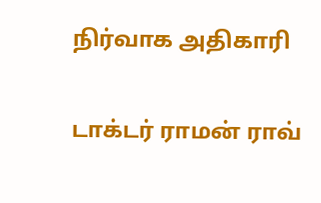நிர்வாக அதிகாரி

டாக்டர் ராமன் ராவ்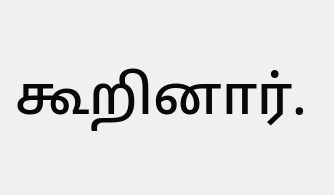கூறினார்.